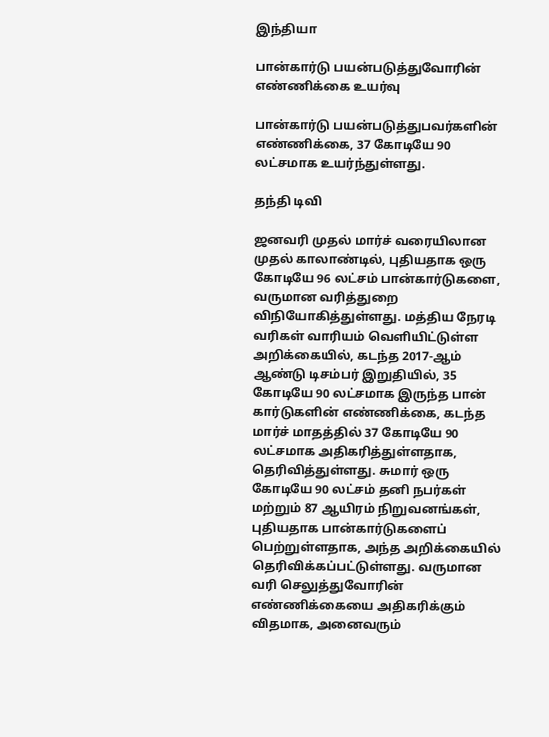இந்தியா

பான்கார்டு பயன்படுத்துவோரின் எண்ணிக்கை உயர்வு

பான்கார்டு பயன்படுத்துபவர்களின் எண்ணிக்கை, 37 கோடியே 90 லட்சமாக உயர்ந்துள்ளது.

தந்தி டிவி

ஜனவரி முதல் மார்ச் வரையிலான முதல் காலாண்டில், புதியதாக ஒரு கோடியே 96 லட்சம் பான்கார்டுகளை, வருமான வரித்துறை விநியோகித்துள்ளது. மத்திய நேரடி வரிகள் வாரியம் வெளியிட்டுள்ள அறிக்கையில், கடந்த 2017-ஆம் ஆண்டு டிசம்பர் இறுதியில், 35 கோடியே 90 லட்சமாக இருந்த பான் கார்டுகளின் எண்ணிக்கை, கடந்த மார்ச் மாதத்தில் 37 கோடியே 90 லட்சமாக அதிகரித்துள்ளதாக, தெரிவித்துள்ளது. சுமார் ஒரு கோடியே 90 லட்சம் தனி நபர்கள் மற்றும் 87 ஆயிரம் நிறுவனங்கள், புதியதாக பான்கார்டுகளைப் பெற்றுள்ளதாக, அந்த அறிக்கையில் தெரிவிக்கப்பட்டுள்ளது. வருமான வரி செலுத்துவோரின் எண்ணிக்கையை அதிகரிக்கும் விதமாக, அனைவரும்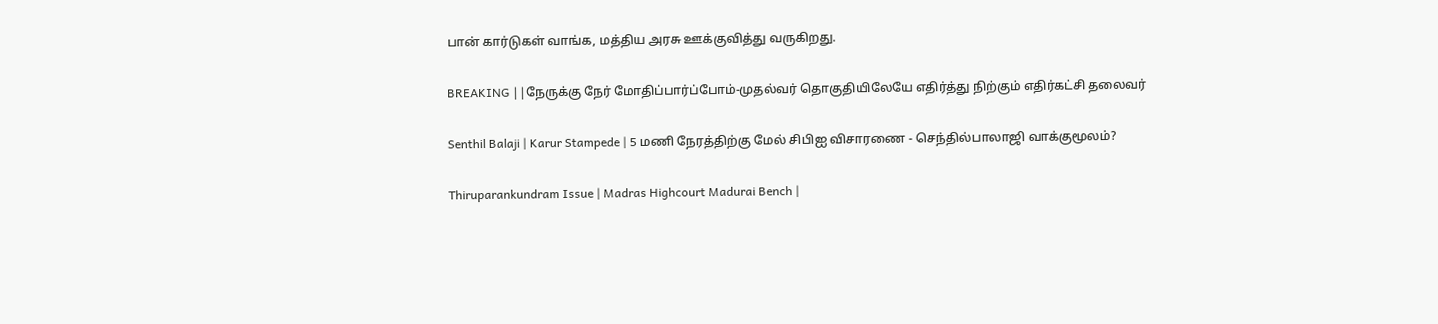பான் கார்டுகள் வாங்க, மத்திய அரசு ஊக்குவித்து வருகிறது.

BREAKING ||நேருக்கு நேர் மோதிப்பார்ப்போம்-முதல்வர் தொகுதியிலேயே எதிர்த்து நிற்கும் எதிர்கட்சி தலைவர்

Senthil Balaji | Karur Stampede | 5 மணி நேரத்திற்கு மேல் சிபிஐ விசாரணை - செந்தில்பாலாஜி வாக்குமூலம்?

Thiruparankundram Issue | Madras Highcourt Madurai Bench |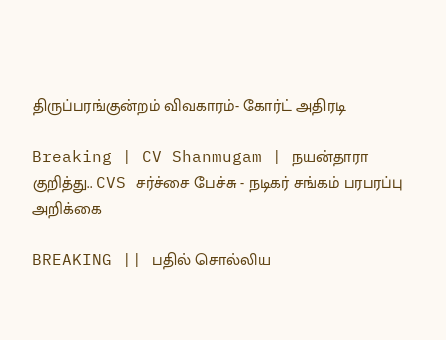திருப்பரங்குன்றம் விவகாரம்- கோர்ட் அதிரடி

Breaking | CV Shanmugam | நயன்தாரா குறித்து.. CVS சர்ச்சை பேச்சு - நடிகர் சங்கம் பரபரப்பு அறிக்கை

BREAKING || பதில் சொல்லிய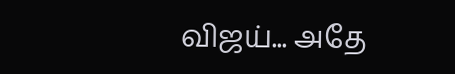விஜய்... அதே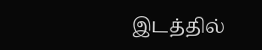இடத்தில்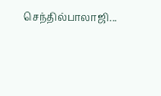செந்தில்பாலாஜி...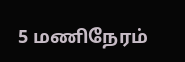5 மணிநேரம்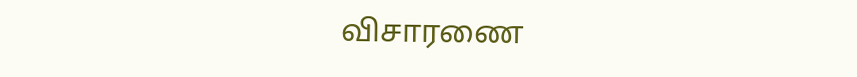விசாரணை